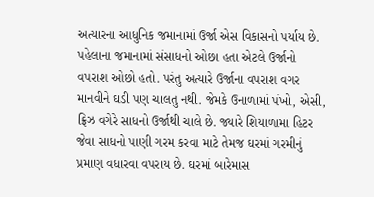અત્યારના આધુનિક જમાનામાં ઉર્જા એસ વિકાસનો પર્યાય છે. પહેલાના જમાનામાં સંસાધનો ઓછા હતા એટલે ઉર્જાનો વપરાશ ઓછો હતો. પરંતુ અત્યારે ઉર્જાના વપરાશ વગર માનવીને ઘડી પણ ચાલતુ નથી. જેમકે ઉનાળામાં પંખો, એસી, ફ્રિઝ વગેરે સાધનો ઉર્જાથી ચાલે છે. જ્યારે શિયાળામા હિટર જેવા સાધનો પાણી ગરમ કરવા માટે તેમજ ઘરમાં ગરમીનું પ્રમાણ વધારવા વપરાય છે. ઘરમાં બારેમાસ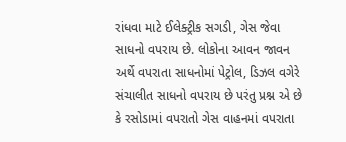રાંધવા માટે ઈલેક્ટ્રીક સગડી, ગેસ જેવા સાધનો વપરાય છે. લોકોના આવન જાવન અર્થે વપરાતા સાધનોમાં પેટ્રોલ, ડિઝલ વગેરે સંચાલીત સાધનો વપરાય છે પરંતુ પ્રશ્ન એ છે કે રસોડામાં વપરાતો ગેસ વાહનમાં વપરાતા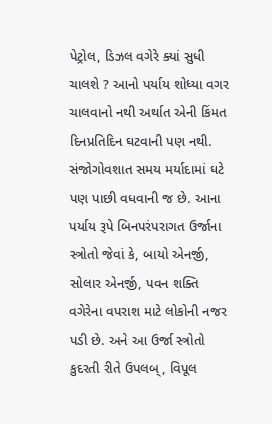પેટ્રોલ, ડિઝલ વગેરે ક્યાં સુધી ચાલશે ? આનો પર્યાય શોધ્યા વગર ચાલવાનો નથી અર્થાત એની કિંમત દિનપ્રતિદિન ઘટવાની પણ નથી. સંજોગોવશાત સમય મર્યાદામાં ઘટે પણ પાછી વધવાની જ છે. આના પર્યાય રૂપે બિનપરંપરાગત ઉર્જાના સ્ત્રોતો જેવાં કે, બાયો એનર્જી, સોલાર એનર્જી, પવન શક્તિ વગેરેના વપરાશ માટે લોકોની નજર પડી છે. અને આ ઉર્જા સ્ત્રોતો કુદરતી રીતે ઉપલબ્, વિપૂલ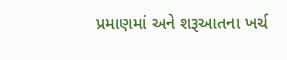પ્રમાણમાં અને શરૂઆતના ખર્ચ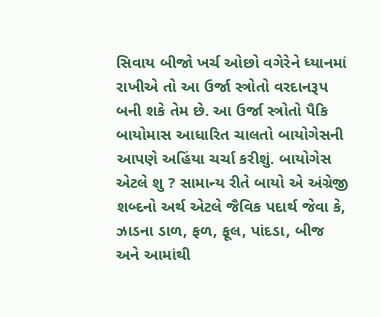સિવાય બીજો ખર્ચ ઓછો વગેરેને ધ્યાનમાં રાખીએ તો આ ઉર્જા સ્ત્રોતો વરદાનરૂપ બની શકે તેમ છે. આ ઉર્જા સ્ત્રોતો પૈકિ બાયોમાસ આધારિત ચાલતો બાયોગેસની આપણે અહિંયા ચર્ચા કરીશું. બાયોગેસ એટલે શુ ? સામાન્ય રીતે બાયો એ અંગ્રેજી શબ્દનો અર્થ એટલે જૈવિક પદાર્થ જેવા કે, ઝાડના ડાળ, ફળ, ફૂલ, પાંદડા, બીજ અને આમાંથી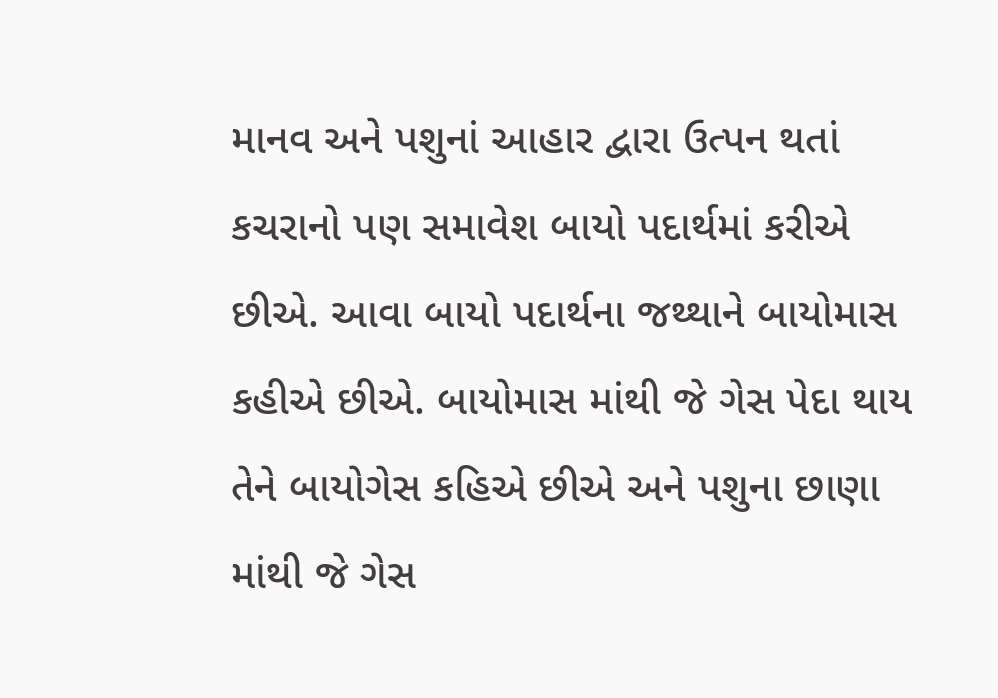માનવ અને પશુનાં આહાર દ્વારા ઉત્પન થતાં કચરાનો પણ સમાવેશ બાયો પદાર્થમાં કરીએ છીએ. આવા બાયો પદાર્થના જથ્થાને બાયોમાસ કહીએ છીએ. બાયોમાસ માંથી જે ગેસ પેદા થાય તેને બાયોગેસ કહિએ છીએ અને પશુના છાણા માંથી જે ગેસ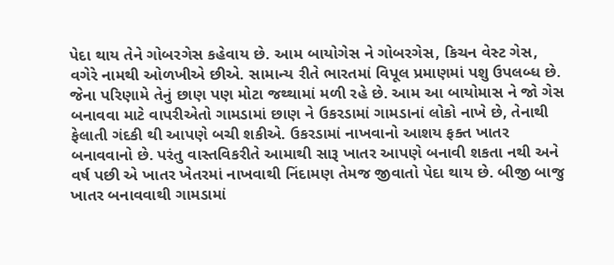પેદા થાય તેને ગોબરગેસ કહેવાય છે. આમ બાયોગેસ ને ગોબરગેસ, કિચન વેસ્ટ ગેસ, વગેરે નામથી ઓળખીએ છીએ. સામાન્ય રીતે ભારતમાં વિપૂલ પ્રમાણમાં પશુ ઉપલબ્ધ છે. જેના પરિણામે તેનું છાણ પણ મોટા જથ્થામાં મળી રહે છે. આમ આ બાયોમાસ ને જો ગેસ બનાવવા માટે વાપરીએતો ગામડામાં છાણ ને ઉકરડામાં ગામડાનાં લોકો નાખે છે, તેનાથી ફેલાતી ગંદકી થી આપણે બચી શકીએ. ઉકરડામાં નાખવાનો આશય ફક્ત ખાતર બનાવવાનો છે. પરંતુ વાસ્તવિકરીતે આમાથી સારૂ ખાતર આપણે બનાવી શકતા નથી અને વર્ષ પછી એ ખાતર ખેતરમાં નાખવાથી નિંદામણ તેમજ જીવાતો પેદા થાય છે. બીજી બાજુ ખાતર બનાવવાથી ગામડામાં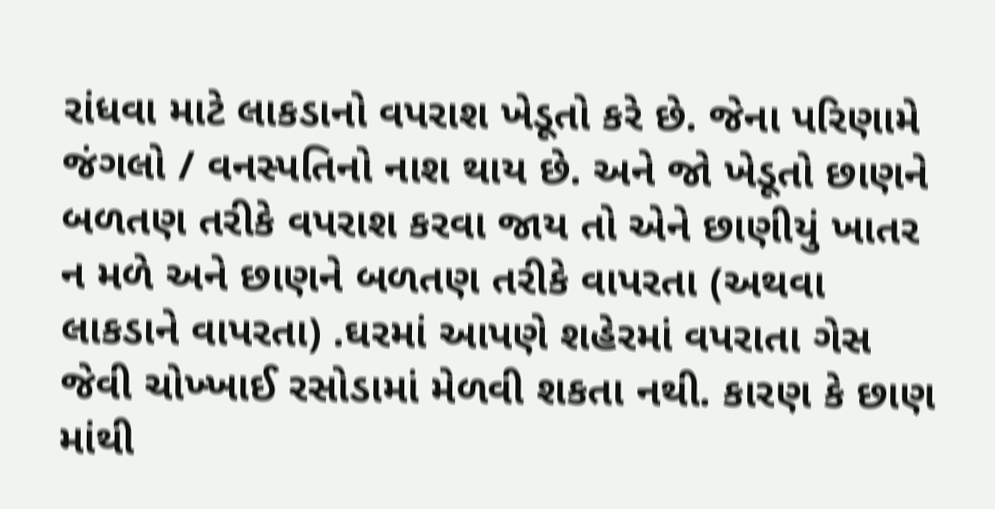રાંધવા માટે લાકડાનો વપરાશ ખેડૂતો કરે છે. જેના પરિણામે જંગલો / વનસ્પતિનો નાશ થાય છે. અને જો ખેડૂતો છાણને બળતણ તરીકે વપરાશ કરવા જાય તો એને છાણીયું ખાતર ન મળે અને છાણને બળતણ તરીકે વાપરતા (અથવા લાકડાને વાપરતા) .ઘરમાં આપણે શહેરમાં વપરાતા ગેસ જેવી ચોખ્ખાઈ રસોડામાં મેળવી શકતા નથી. કારણ કે છાણ માંથી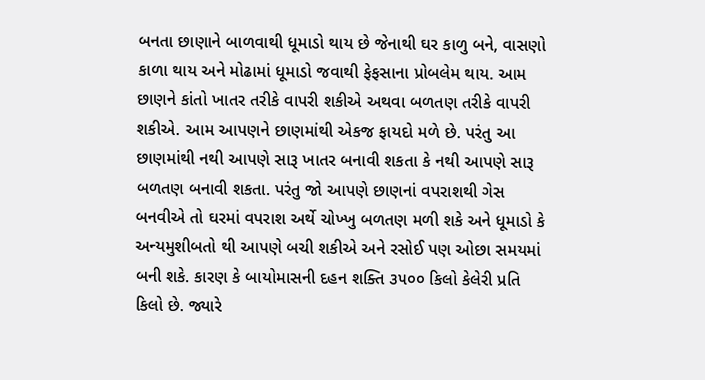બનતા છાણાને બાળવાથી ધૂમાડો થાય છે જેનાથી ઘર કાળુ બને, વાસણો કાળા થાય અને મોઢામાં ધૂમાડો જવાથી ફેફસાના પ્રોબલેમ થાય. આમ છાણને કાંતો ખાતર તરીકે વાપરી શકીએ અથવા બળતણ તરીકે વાપરી શકીએ. આમ આપણને છાણમાંથી એકજ ફાયદો મળે છે. પરંતુ આ છાણમાંથી નથી આપણે સારૂ ખાતર બનાવી શકતા કે નથી આપણે સારૂ બળતણ બનાવી શકતા. પરંતુ જો આપણે છાણનાં વપરાશથી ગેસ બનવીએ તો ઘરમાં વપરાશ અર્થે ચોખ્ખુ બળતણ મળી શકે અને ધૂમાડો કે અન્યમુશીબતો થી આપણે બચી શકીએ અને રસોઈ પણ ઓછા સમયમાં બની શકે. કારણ કે બાયોમાસની દહન શક્તિ ૩૫૦૦ કિલો કેલેરી પ્રતિ કિલો છે. જ્યારે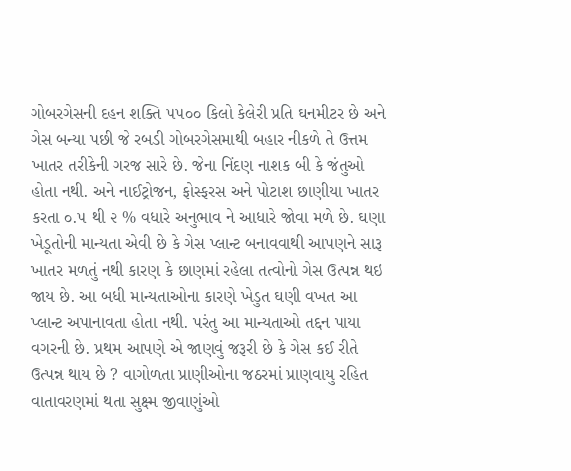ગોબરગેસની દહન શક્તિ ૫૫૦૦ કિલો કેલેરી પ્રતિ ઘનમીટર છે અને ગેસ બન્યા પછી જે રબડી ગોબરગેસમાથી બહાર નીકળે તે ઉત્તમ ખાતર તરીકેની ગરજ સારે છે. જેના નિંદણ નાશક બી કે જંતુઓ હોતા નથી. અને નાઈટ્રોજન, ફોસ્ફરસ અને પોટાશ છાણીયા ખાતર કરતા ૦.૫ થી ૨ % વધારે અનુભાવ ને આધારે જોવા મળે છે. ઘણા ખેડૂતોની માન્યતા એવી છે કે ગેસ પ્લાન્ટ બનાવવાથી આપણને સારૂ ખાતર મળતું નથી કારણ કે છાણમાં રહેલા તત્વોનો ગેસ ઉત્પન્ન થઇ જાય છે. આ બધી માન્યતાઓના કારણે ખેડુત ઘણી વખત આ પ્લાન્ટ અપાનાવતા હોતા નથી. પરંતુ આ માન્યતાઓ તદ્દન પાયા વગરની છે. પ્રથમ આપણે એ જાણવું જરૂરી છે કે ગેસ કઈ રીતે ઉત્પન્ન થાય છે ? વાગોળતા પ્રાણીઓના જઠરમાં પ્રાણવાયુ રહિત વાતાવરણમાં થતા સુક્ષ્મ જીવાણુંઓ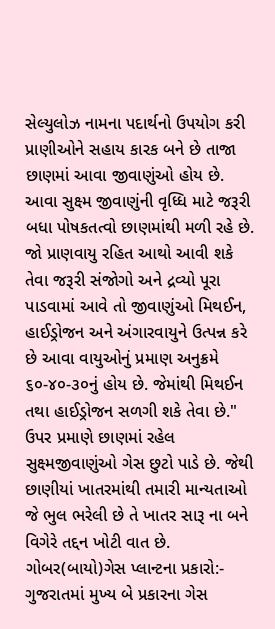સેલ્યુલોઝ નામના પદાર્થનો ઉપયોગ કરી પ્રાણીઓને સહાય કારક બને છે તાજા છાણમાં આવા જીવાણુંઓ હોય છે. આવા સુક્ષ્મ જીવાણુંની વૃધ્ધિ માટે જરૂરી બધા પોષકતત્વો છાણમાંથી મળી રહે છે. જો પ્રાણવાયુ રહિત આથો આવી શકે તેવા જરૂરી સંજોગો અને દ્રવ્યો પૂરા પાડવામાં આવે તો જીવાણુંઓ મિથઈન, હાઈડ્રોજન અને અંગારવાયુને ઉત્પન્ન કરે છે આવા વાયુઓનું પ્રમાણ અનુક્રમે ૬૦-૪૦-૩૦નું હોય છે. જેમાંથી મિથઈન તથા હાઈડ્રોજન સળગી શકે તેવા છે." ઉપર પ્રમાણે છાણમાં રહેલ સુક્ષ્મજીવાણુંઓ ગેસ છુટો પાડે છે. જેથી છાણીયાં ખાતરમાંથી તમારી માન્યતાઓ જે ભુલ ભરેલી છે તે ખાતર સારૂ ના બને વિગેરે તદ્દન ખોટી વાત છે. ગોબર(બાયો)ગેસ પ્લાન્ટના પ્રકારો:- ગુજરાતમાં મુખ્ય બે પ્રકારના ગેસ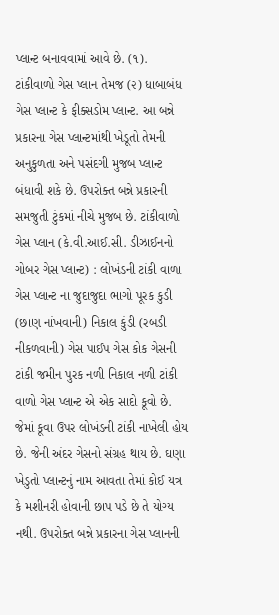પ્લાન્ટ બનાવવામાં આવે છે. (૧). ટાંકીવાળો ગેસ પ્લાન તેમજ (૨) ધાબાબંધ ગેસ પ્લાન્ટ કે ફીક્સડોમ પ્લાન્ટ. આ બન્ને પ્રકારના ગેસ પ્લાન્ટમાંથી ખેડૂતો તેમની અનુકુળતા અને પસંદગી મુજબ પ્લાન્ટ બંધાવી શકે છે. ઉપરોક્ત બન્ને પ્રકારની સમજુતી ટુંકમાં નીચે મુજબ છે. ટાંકીવાળો ગેસ પ્લાન (કે.વી.આઈ.સી. ડીઝાઈનનો ગોબર ગેસ પ્લાન્ટ) : લોખંડની ટાંકી વાળા ગેસ પ્લાન્ટ ના જુદાજુદા ભાગો પૂરક કુડી (છાણ નાંખવાની) નિકાલ કુંડી (રબડી નીકળવાની) ગેસ પાઈપ ગેસ કોક ગેસની ટાંકી જમીન પુરક નળી નિકાલ નળી ટાંકી વાળો ગેસ પ્લાન્ટ એ એક સાદો કૂવો છે. જેમાં કૂવા ઉપર લોખંડની ટાંકી નાખેલી હોય છે. જેની અંદર ગેસનો સંગ્રહ થાય છે. ઘણા ખેડુતો પ્લાન્ટનું નામ આવતા તેમાં કોઈ યત્ર કે મશીનરી હોવાની છાપ પડે છે તે યોગ્ય નથી. ઉપરોક્ત બન્ને પ્રકારના ગેસ પ્લાનની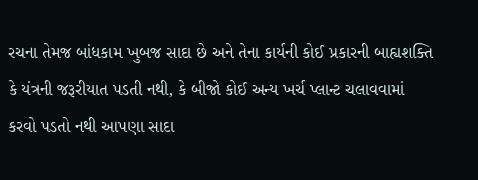રચના તેમજ બાંધકામ ખુબજ સાદા છે અને તેના કાર્યની કોઈ પ્રકારની બાહ્યશક્તિ કે યંત્રની જરૂરીયાત પડતી નથી, કે બીજો કોઈ અન્ય ખર્ચ પ્લાન્ટ ચલાવવામાં કરવો પડતો નથી આપણા સાદા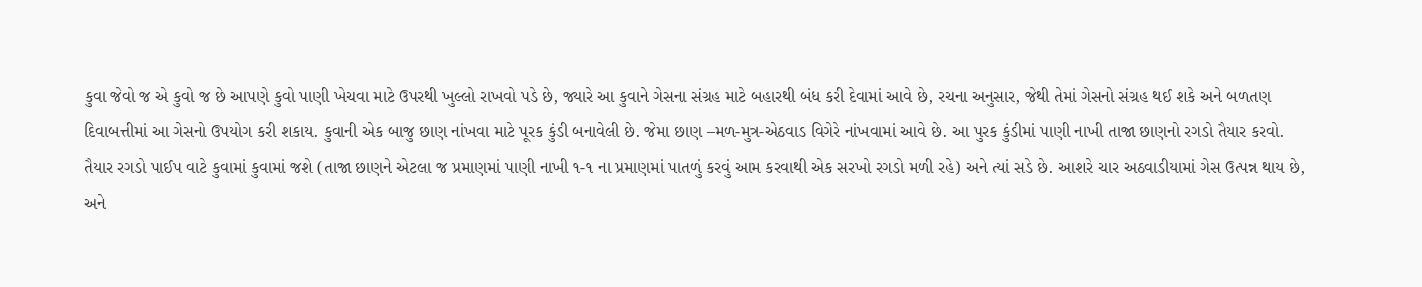કુવા જેવો જ એ કુવો જ છે આપણે કુવો પાણી ખેચવા માટે ઉપરથી ખુલ્લો રાખવો પડે છે, જ્યારે આ કુવાને ગેસના સંગ્રહ માટે બહારથી બંધ કરી દેવામાં આવે છે, રચના અનુસાર, જેથી તેમાં ગેસનો સંગ્રહ થઈ શકે અને બળતણ દિવાબત્તીમાં આ ગેસનો ઉપયોગ કરી શકાય. કુવાની એક બાજુ છાણ નાંખવા માટે પૂરક કુંડી બનાવેલી છે. જેમા છાણ –મળ-મુત્ર-એઠવાડ વિગેરે નાંખવામાં આવે છે. આ પુરક કુંડીમાં પાણી નાખી તાજા છાણનો રગડો તૈયાર કરવો. તૈયાર રગડો પાઈપ વાટે કુવામાં કુવામાં જશે (તાજા છાણને એટલા જ પ્રમાણમાં પાણી નાખી ૧-૧ ના પ્રમાણમાં પાતળું કરવું આમ કરવાથી એક સરખો રગડો મળી રહે) અને ત્યાં સડે છે. આશરે ચાર અઠવાડીયામાં ગેસ ઉત્પન્ન થાય છે, અને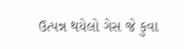ઉત્પન્ન થયેલો ગેસ જે કુવા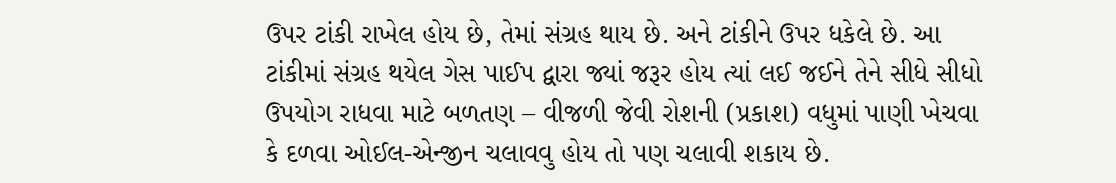ઉપર ટાંકી રાખેલ હોય છે, તેમાં સંગ્રહ થાય છે. અને ટાંકીને ઉપર ધકેલે છે. આ ટાંકીમાં સંગ્રહ થયેલ ગેસ પાઈપ દ્વારા જ્યાં જરૂર હોય ત્યાં લઈ જઈને તેને સીધે સીધો ઉપયોગ રાધવા માટે બળતણ – વીજળી જેવી રોશની (પ્રકાશ) વધુમાં પાણી ખેચવા કે દળવા ઓઈલ-એન્જીન ચલાવવુ હોય તો પણ ચલાવી શકાય છે.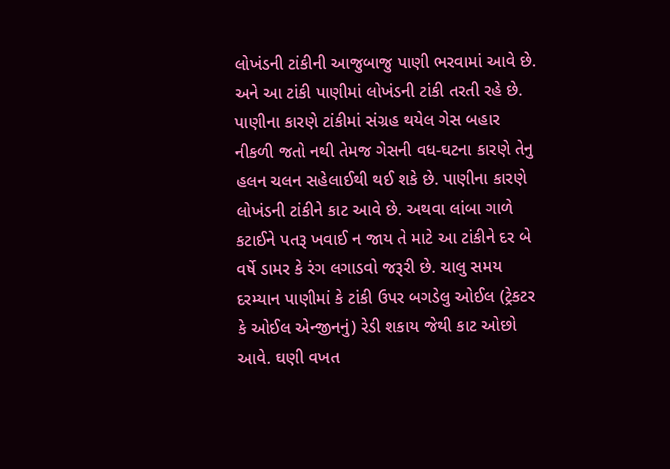લોખંડની ટાંકીની આજુબાજુ પાણી ભરવામાં આવે છે. અને આ ટાંકી પાણીમાં લોખંડની ટાંકી તરતી રહે છે. પાણીના કારણે ટાંકીમાં સંગ્રહ થયેલ ગેસ બહાર નીકળી જતો નથી તેમજ ગેસની વધ-ઘટના કારણે તેનુ હલન ચલન સહેલાઈથી થઈ શકે છે. પાણીના કારણે લોખંડની ટાંકીને કાટ આવે છે. અથવા લાંબા ગાળે કટાઈને પતરૂ ખવાઈ ન જાય તે માટે આ ટાંકીને દર બે વર્ષે ડામર કે રંગ લગાડવો જરૂરી છે. ચાલુ સમય દરમ્યાન પાણીમાં કે ટાંકી ઉપર બગડેલુ ઓઈલ (ટ્રેકટર કે ઓઈલ એન્જીનનું) રેડી શકાય જેથી કાટ ઓછો આવે. ઘણી વખત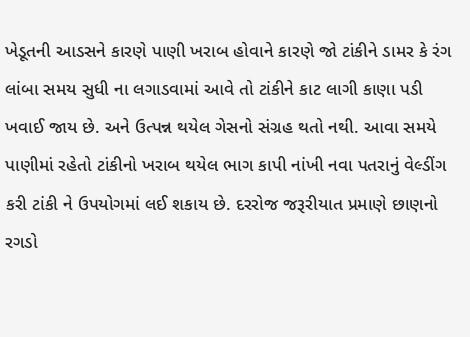ખેડૂતની આડસને કારણે પાણી ખરાબ હોવાને કારણે જો ટાંકીને ડામર કે રંગ લાંબા સમય સુધી ના લગાડવામાં આવે તો ટાંકીને કાટ લાગી કાણા પડી ખવાઈ જાય છે. અને ઉત્પન્ન થયેલ ગેસનો સંગ્રહ થતો નથી. આવા સમયે પાણીમાં રહેતો ટાંકીનો ખરાબ થયેલ ભાગ કાપી નાંખી નવા પતરાનું વેલ્ડીંગ કરી ટાંકી ને ઉપયોગમાં લઈ શકાય છે. દરરોજ જરૂરીયાત પ્રમાણે છાણનો રગડો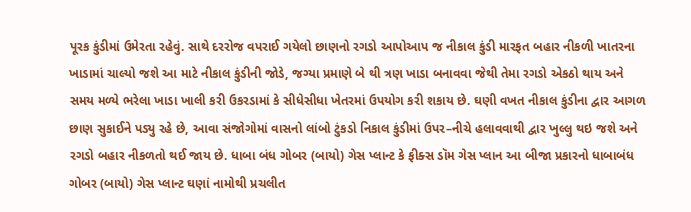પૂરક કુંડીમાં ઉમેરતા રહેવું. સાથે દરરોજ વપરાઈ ગયેલો છાણનો રગડો આપોઆપ જ નીકાલ કુંડી મારફત બહાર નીકળી ખાતરના ખાડામાં ચાલ્યો જશે આ માટે નીકાલ કુંડીની જોડે, જગ્યા પ્રમાણે બે થી ત્રણ ખાડા બનાવવા જેથી તેમા રગડો એકઠો થાય અને સમય મળ્યે ભરેલા ખાડા ખાલી કરી ઉકરડામાં કે સીધેસીધા ખેતરમાં ઉપયોગ કરી શકાય છે. ઘણી વખત નીકાલ કુંડીના દ્વાર આગળ છાણ સુકાઈને પડ્યુ રહે છે, આવા સંજોગોમાં વાસનો લાંબો ટુંકડો નિકાલ કુંડીમાં ઉપર–નીચે હલાવવાથી દ્વાર ખુલ્લુ થઇ જશે અને રગડો બહાર નીકળતો થઈ જાય છે. ધાબા બંધ ગોબર (બાયો) ગેસ પ્લાન્ટ કે ફીક્સ ડૉમ ગેસ પ્લાન આ બીજા પ્રકારનો ધાબાબંધ ગોબર (બાયો) ગેસ પ્લાન્ટ ઘણાં નામોથી પ્રચલીત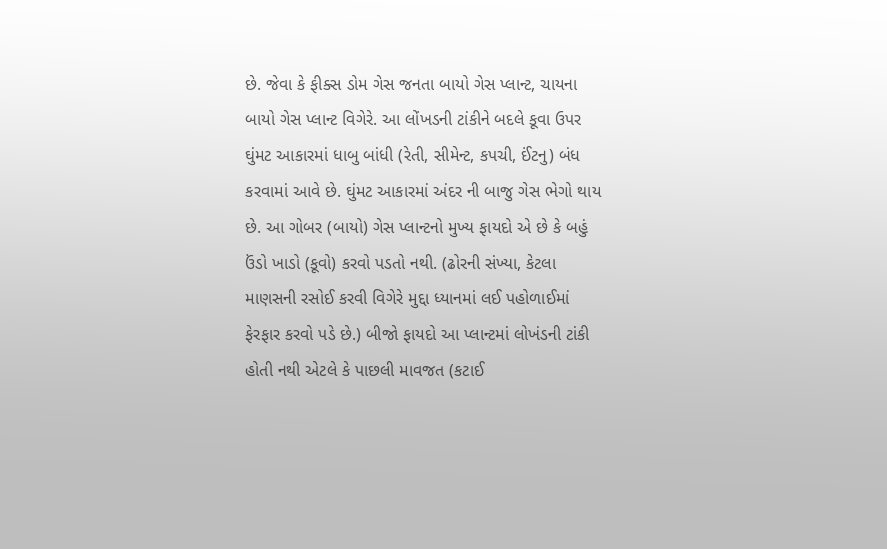છે. જેવા કે ફીક્સ ડોમ ગેસ જનતા બાયો ગેસ પ્લાન્ટ, ચાયના બાયો ગેસ પ્લાન્ટ વિગેરે. આ લોંખડની ટાંકીને બદલે કૂવા ઉપર ઘુંમટ આકારમાં ધાબુ બાંધી (રેતી, સીમેન્ટ, કપચી, ઈંટનુ) બંધ કરવામાં આવે છે. ઘુંમટ આકારમાં અંદર ની બાજુ ગેસ ભેગો થાય છે. આ ગોબર (બાયો) ગેસ પ્લાન્ટનો મુખ્ય ફાયદો એ છે કે બહું ઉંડો ખાડો (કૂવો) કરવો પડતો નથી. (ઢોરની સંખ્યા, કેટલા માણસની રસોઈ કરવી વિગેરે મુદ્દા ધ્યાનમાં લઈ પહોળાઈમાં ફેરફાર કરવો પડે છે.) બીજો ફાયદો આ પ્લાન્ટમાં લોખંડની ટાંકી હોતી નથી એટલે કે પાછલી માવજત (કટાઈ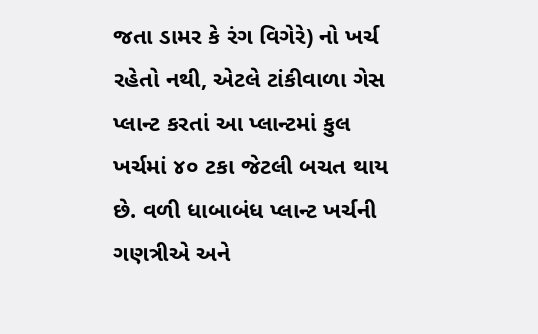જતા ડામર કે રંગ વિગેરે) નો ખર્ચ રહેતો નથી, એટલે ટાંકીવાળા ગેસ પ્લાન્ટ કરતાં આ પ્લાન્ટમાં કુલ ખર્ચમાં ૪૦ ટકા જેટલી બચત થાય છે. વળી ધાબાબંધ પ્લાન્ટ ખર્ચની ગણત્રીએ અને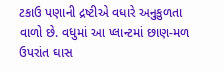ટકાઉ પણાની દ્રષ્ટીએ વધારે અનુકુળતા વાળો છે. વધુમાં આ પ્લાન્ટમાં છાણ-મળ ઉપરાંત ઘાસ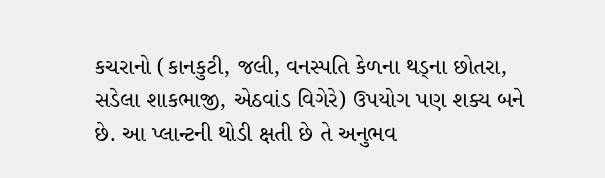કચરાનો (કાનકુટી, જલી, વનસ્પતિ કેળના થડ્ના છોતરા, સડેલા શાકભાજી, એઠવાંડ વિગેરે) ઉપયોગ પણ શક્ય બને છે. આ પ્લાન્ટની થોડી ક્ષતી છે તે અનુભવ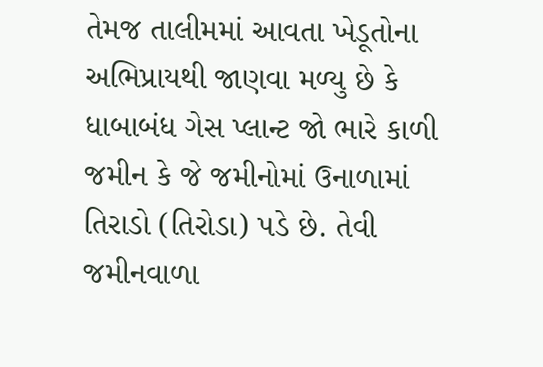તેમજ તાલીમમાં આવતા ખેડૂતોના અભિપ્રાયથી જાણવા મળ્યુ છે કે ધાબાબંધ ગેસ પ્લાન્ટ જો ભારે કાળી જમીન કે જે જમીનોમાં ઉનાળામાં તિરાડો (તિરોડા) પડે છે. તેવી જમીનવાળા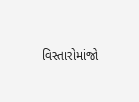વિસ્તારોમાંજો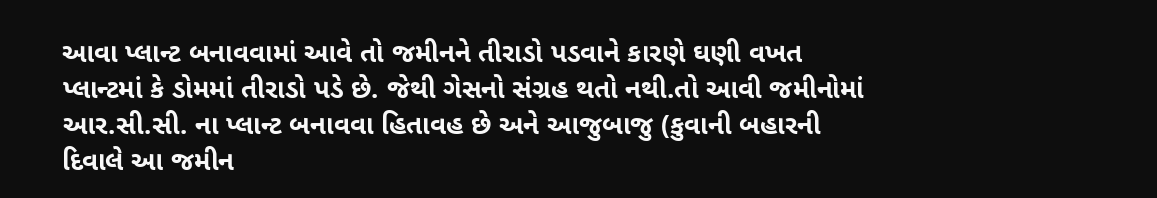આવા પ્લાન્ટ બનાવવામાં આવે તો જમીનને તીરાડો પડવાને કારણે ઘણી વખત પ્લાન્ટમાં કે ડોમમાં તીરાડો પડે છે. જેથી ગેસનો સંગ્રહ થતો નથી.તો આવી જમીનોમાં આર.સી.સી. ના પ્લાન્ટ બનાવવા હિતાવહ છે અને આજુબાજુ (કુવાની બહારની દિવાલે આ જમીન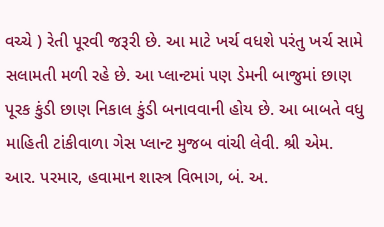વચ્ચે ) રેતી પૂરવી જરૂરી છે. આ માટે ખર્ચ વધશે પરંતુ ખર્ચ સામે સલામતી મળી રહે છે. આ પ્લાન્ટમાં પણ ડેમની બાજુમાં છાણ પૂરક કુંડી છાણ નિકાલ કુંડી બનાવવાની હોય છે. આ બાબતે વધુ માહિતી ટાંકીવાળા ગેસ પ્લાન્ટ મુજબ વાંચી લેવી. શ્રી એમ. આર. પરમાર, હવામાન શાસ્ત્ર વિભાગ, બં. અ.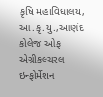કૃષિ મહાવિધાલય, આ.કૃ.યુ.,આણંદ કોલેજ ઓફ એગ્રીકલ્ચરલ ઇન્ફોર્મેશન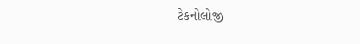ટેકનોલોજી